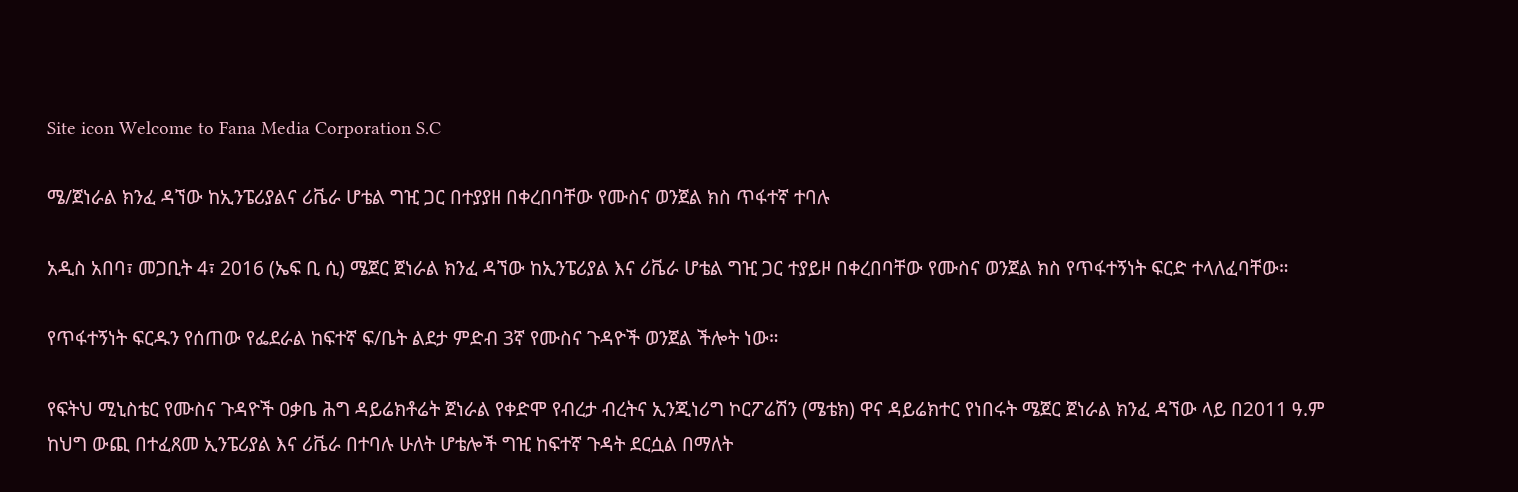Site icon Welcome to Fana Media Corporation S.C

ሜ/ጀነራል ክንፈ ዳኘው ከኢንፔሪያልና ሪቬራ ሆቴል ግዢ ጋር በተያያዘ በቀረበባቸው የሙስና ወንጀል ክስ ጥፋተኛ ተባሉ

አዲስ አበባ፣ መጋቢት 4፣ 2016 (ኤፍ ቢ ሲ) ሜጀር ጀነራል ክንፈ ዳኘው ከኢንፔሪያል እና ሪቬራ ሆቴል ግዢ ጋር ተያይዞ በቀረበባቸው የሙስና ወንጀል ክስ የጥፋተኝነት ፍርድ ተላለፈባቸው።

የጥፋተኝነት ፍርዱን የሰጠው የፌደራል ከፍተኛ ፍ/ቤት ልደታ ምድብ 3ኛ የሙስና ጉዳዮች ወንጀል ችሎት ነው።

የፍትህ ሚኒስቴር የሙስና ጉዳዮች ዐቃቤ ሕግ ዳይሬክቶሬት ጀነራል የቀድሞ የብረታ ብረትና ኢንጂነሪግ ኮርፖሬሽን (ሜቴክ) ዋና ዳይሬክተር የነበሩት ሜጀር ጀነራል ክንፈ ዳኘው ላይ በ2011 ዓ.ም ከህግ ውጪ በተፈጸመ ኢንፔሪያል እና ሪቬራ በተባሉ ሁለት ሆቴሎች ግዢ ከፍተኛ ጉዳት ደርሷል በማለት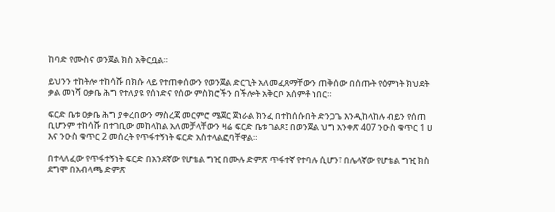ከባድ የሙስና ወንጀል ክስ አቅርቧል።

ይህንን ተከትሎ ተከሳሹ በክሱ ላይ የተጠቀሰውን የወንጀል ድርጊት አለመፈጸማቸውን ጠቅሰው በሰጡት የዕምነት ክህደት ቃል መነሻ ዐቃቤ ሕግ የተለያዩ የሰነድና የሰው ምስክሮችን በችሎት አቅርቦ አሰምቶ ነበር።

ፍርድ ቤቱ ዐቃቤ ሕግ ያቀረበውን ማስረጃ መርምሮ ሜጀር ጀነራል ክንፈ በተከሰሱበት ድንጋጌ እንዲከላከሉ ብይን የሰጠ ቢሆንም ተከሳሹ በተገቢው መከላከል አለመቻላቸውን ዛሬ ፍርድ ቤቱ ገልጾ፤ በወንጀል ህግ አንቀጽ 407 ንዑስ ቁጥር 1 ሀ እና ንዑስ ቁጥር 2 መሰረት የጥፋተኝነት ፍርድ አስተላልፎባቸዋል።

በተላለፈው የጥፋተኝነት ፍርድ በአንደኛው የሆቴል ግዢ በሙሉ ድምጽ ጥፋተኛ የተባሉ ሲሆን፣ በሌላኛው የሆቴል ግዢ ክስ ደግሞ በአብላጫ ድምጽ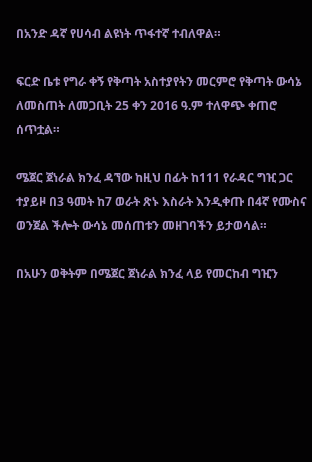በአንድ ዳኛ የሀሳብ ልዩነት ጥፋተኛ ተብለዋል።

ፍርድ ቤቱ የግራ ቀኝ የቅጣት አስተያየትን መርምሮ የቅጣት ውሳኔ ለመስጠት ለመጋቢት 25 ቀን 2016 ዓ.ም ተለዋጭ ቀጠሮ ሰጥቷል።

ሜጀር ጀነራል ክንፈ ዳኘው ከዚህ በፊት ከ111 የራዳር ግዢ ጋር ተያይዞ በ3 ዓመት ከ7 ወራት ጽኑ እስራት እንዲቀጡ በ4ኛ የሙስና ወንጀል ችሎት ውሳኔ መሰጠቱን መዘገባችን ይታወሳል።

በአሁን ወቅትም በሜጀር ጀነራል ክንፈ ላይ የመርከብ ግዢን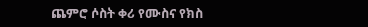ጨምሮ ሶስት ቀሪ የሙስና የክስ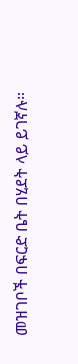መዝገቦች በፍርድ ቤት በሂደት ላይ ይገኛሉ።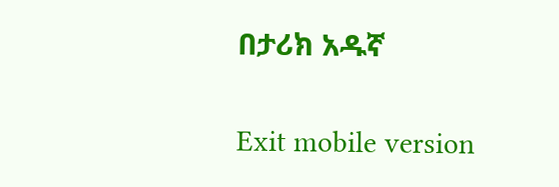በታሪክ አዱኛ

Exit mobile version